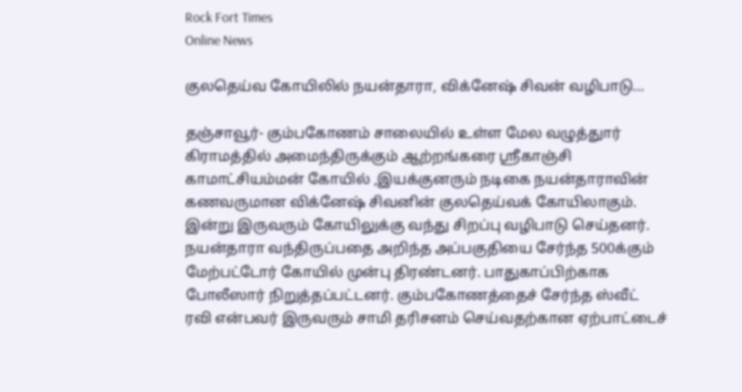Rock Fort Times
Online News

குலதெய்வ கோயிலில் நயன்தாரா, விக்னேஷ் சிவன் வழிபாடு…

தஞ்சாவூர்- கும்பகோணம் சாலையில் உள்ள மேல வழுத்துார் கிராமத்தில் அமைந்திருக்கும் ஆற்றங்கரை ஸ்ரீகாஞ்சி காமாட்சியம்மன் கோயில் ,இயக்குனரும் நடிகை நயன்தாராவின் கணவருமான விக்னேஷ் சிவனின் குலதெய்வக் கோயிலாகும். இன்று இருவரும் கோயிலுக்கு வந்து சிறப்பு வழிபாடு செய்தனர். நயன்தாரா வந்திருப்பதை அறிந்த அப்பகுதியை சேர்ந்த 500க்கும் மேற்பட்டோர் கோயில் முன்பு திரண்டனர். பாதுகாப்பிற்காக போலீஸார் நிறுத்தப்பட்டனர். கும்பகோணத்தைச் சேர்ந்த ஸ்வீட் ரவி என்பவர் இருவரும் சாமி தரிசனம் செய்வதற்கான ஏற்பாட்டைச்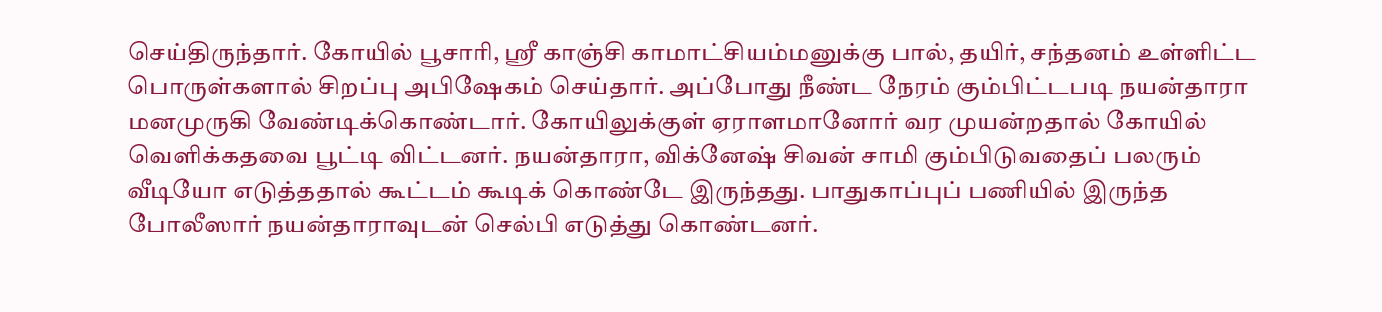செய்திருந்தார். கோயில் பூசாரி, ஸ்ரீ காஞ்சி காமாட்சியம்மனுக்கு பால், தயிர், சந்தனம் உள்ளிட்ட பொருள்களால் சிறப்பு அபிஷேகம் செய்தார். அப்போது நீண்ட நேரம் கும்பிட்டபடி நயன்தாரா மனமுருகி வேண்டிக்கொண்டார். கோயிலுக்குள் ஏராளமானோர் வர முயன்றதால் கோயில் வெளிக்கதவை பூட்டி விட்டனர். நயன்தாரா, விக்னேஷ் சிவன் சாமி கும்பிடுவதைப் பலரும் வீடியோ எடுத்ததால் கூட்டம் கூடிக் கொண்டே இருந்தது. பாதுகாப்புப் பணியில் இருந்த போலீஸார் நயன்தாராவுடன் செல்பி எடுத்து கொண்டனர்.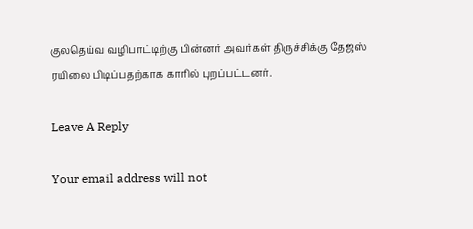குலதெய்வ வழிபாட்டிற்கு பின்னர் அவர்கள் திருச்சிக்கு தேஜஸ் ரயிலை பிடிப்பதற்காக காரில் புறப்பட்டனர்.

Leave A Reply

Your email address will not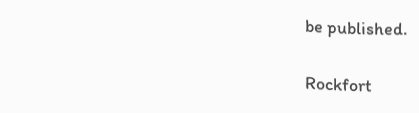be published.

Rockfort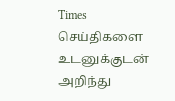Times செய்திகளை உடனுக்குடன் அறிந்து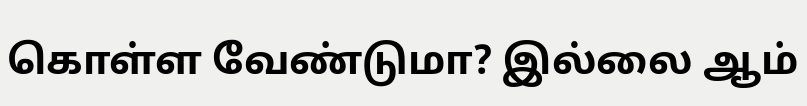கொள்ள வேண்டுமா? இல்லை ஆம்